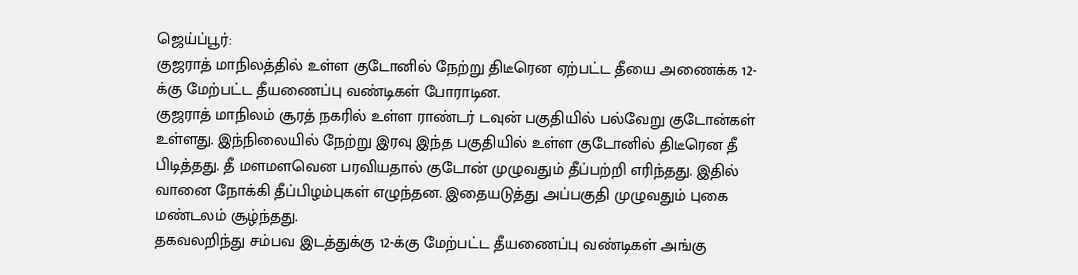ஜெய்ப்பூர்:
குஜராத் மாநிலத்தில் உள்ள குடோனில் நேற்று திடீரென ஏற்பட்ட தீயை அணைக்க 12-க்கு மேற்பட்ட தீயணைப்பு வண்டிகள் போராடின.
குஜராத் மாநிலம் சூரத் நகரில் உள்ள ராண்டர் டவுன் பகுதியில் பல்வேறு குடோன்கள் உள்ளது. இந்நிலையில் நேற்று இரவு இந்த பகுதியில் உள்ள குடோனில் திடீரென தீ பிடித்தது. தீ மளமளவென பரவியதால் குடோன் முழுவதும் தீப்பற்றி எரிந்தது. இதில் வானை நோக்கி தீப்பிழம்புகள் எழுந்தன. இதையடுத்து அப்பகுதி முழுவதும் புகை மண்டலம் சூழ்ந்தது.
தகவலறிந்து சம்பவ இடத்துக்கு 12-க்கு மேற்பட்ட தீயணைப்பு வண்டிகள் அங்கு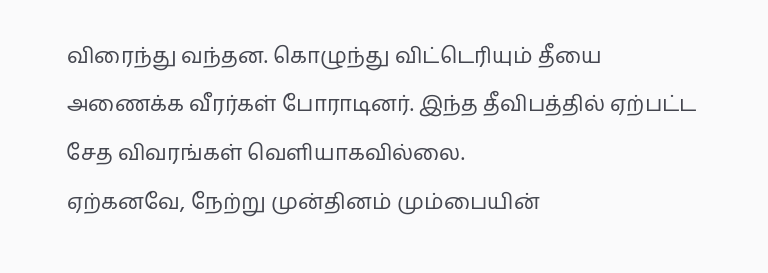விரைந்து வந்தன. கொழுந்து விட்டெரியும் தீயை அணைக்க வீரர்கள் போராடினர். இந்த தீவிபத்தில் ஏற்பட்ட சேத விவரங்கள் வெளியாகவில்லை.
ஏற்கனவே, நேற்று முன்தினம் மும்பையின்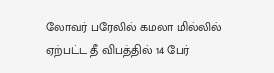லோவர் பரேலில் கமலா மில்லில் ஏற்பட்ட தீ விபத்தில் 14 பேர்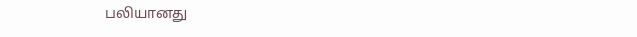பலியானது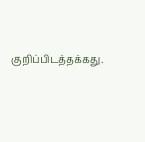குறிப்பிடத்தக்கது.